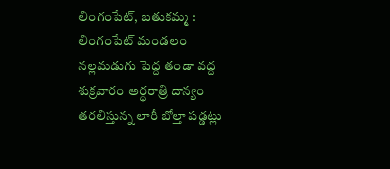లింగంపేట్, బతుకమ్మ :
లింగంపేట్ మండలం నల్లమడుగు పెద్ద తండా వద్ద శుక్రవారం అర్ధరాత్రి దాన్యం తరలిస్తున్న లారీ బోల్తా పడ్డట్లు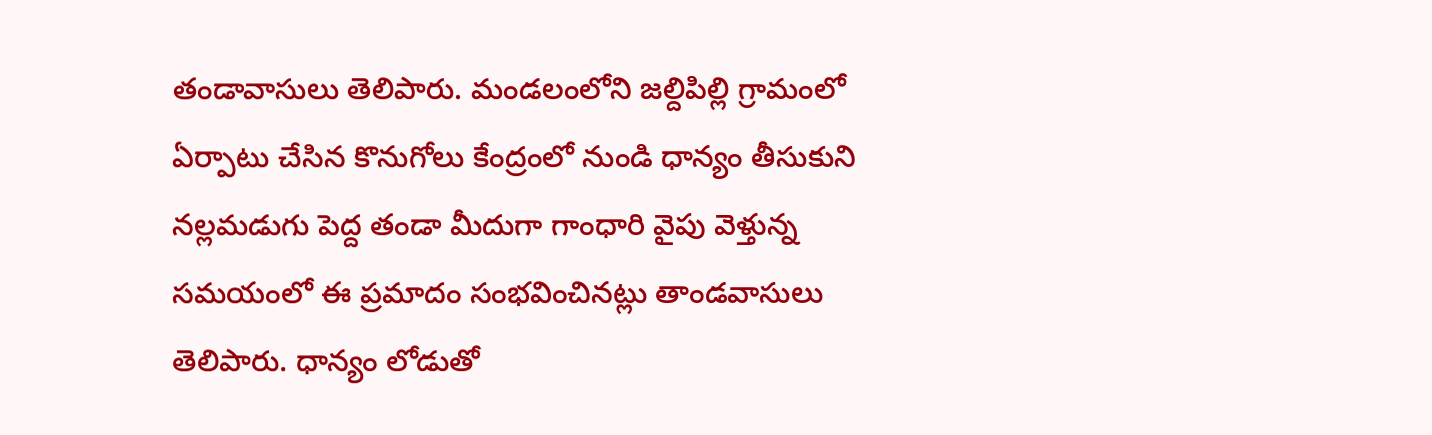తండావాసులు తెలిపారు. మండలంలోని జల్దిపిల్లి గ్రామంలో ఏర్పాటు చేసిన కొనుగోలు కేంద్రంలో నుండి ధాన్యం తీసుకుని నల్లమడుగు పెద్ద తండా మీదుగా గాంధారి వైపు వెళ్తున్న సమయంలో ఈ ప్రమాదం సంభవించినట్లు తాండవాసులు తెలిపారు. ధాన్యం లోడుతో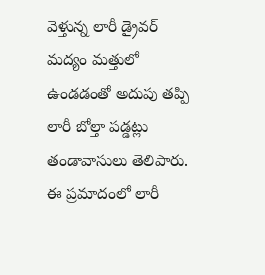వెళ్తున్న లారీ డ్రైవర్ మద్యం మత్తులో ఉండడంతో అదుపు తప్పి లారీ బోల్తా పడ్డట్లు తండావాసులు తెలిపారు. ఈ ప్రమాదంలో లారీ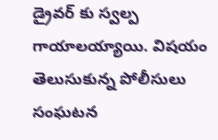డ్రైవర్ కు స్వల్ప గాయాలయ్యాయి. విషయం తెలుసుకున్న పోలీసులు సంఘటన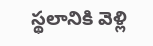స్థలానికి వెళ్లి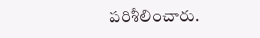పరిశీలించారు.